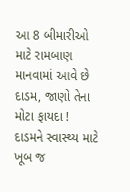આ 8 બીમારીઓ માટે રામબાણ માનવામાં આવે છે દાડમ, જાણો તેના મોટા ફાયદા !
દાડમને સ્વાસ્થ્ય માટે ખૂબ જ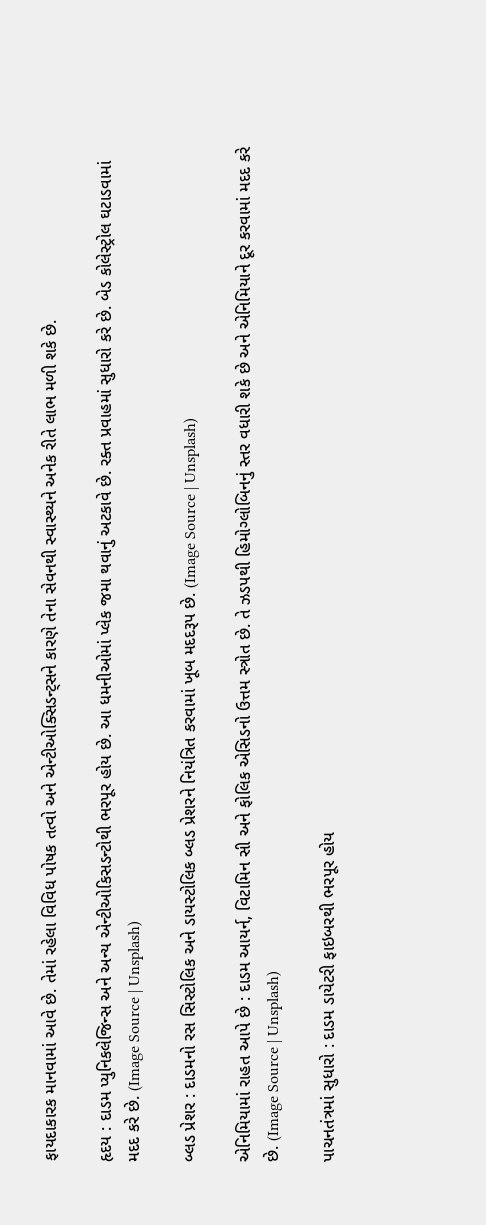ફાયદાકારક માનવામાં આવે છે. તેમાં રહેલા વિવિધ પોષક તત્વો અને એન્ટીઓક્સિડન્ટ્સને કારણે તેના સેવનથી સ્વાસ્થ્યને અનેક રીતે લાભ મળી શકે છે.

હૃદય : દાડમ પ્યુનિકલેજિન્સ અને અન્ય એન્ટીઓકિસડન્ટોથી ભરપૂર હોય છે. આ ધમનીઓમાં પ્લેક જમા થવાનું અટકાવે છે. રક્ત પ્રવાહમાં સુધારો કરે છે. બેડ કોલેસ્ટ્રોલ ઘટાડવામાં મદદ કરે છે. (Image Source | Unsplash)

બ્લડ પ્રેશર : દાડમનો રસ સિસ્ટોલિક અને ડાયસ્ટોલિક બ્લડ પ્રેશરને નિયંત્રિત કરવામાં ખૂબ મદદરૂપ છે. (Image Source | Unsplash)

એનિમિયામાં રાહત આપે છે : દાડમ આયર્ન, વિટામિન સી અને ફોલિક એસિડનો ઉત્તમ સ્ત્રોત છે. તે ઝડપથી હિમોગ્લોબિનનું સ્તર વધારી શકે છે અને એનિમિયાને દૂર કરવામાં મદદ કરે છે. (Image Source | Unsplash)

પાચનતંત્રમાં સુધારો : દાડમ ડાયેટરી ફાઇબરથી ભરપૂર હોય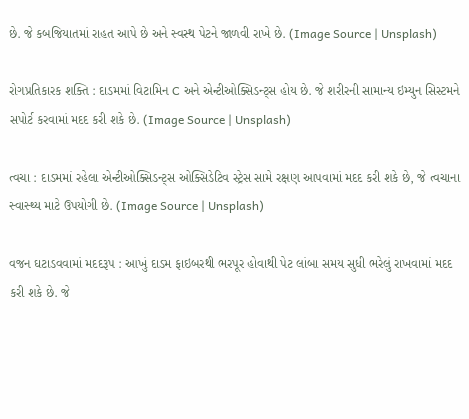છે. જે કબજિયાતમાં રાહત આપે છે અને સ્વસ્થ પેટને જાળવી રાખે છે. (Image Source | Unsplash)

રોગપ્રતિકારક શક્તિ : દાડમમાં વિટામિન C અને એન્ટીઓક્સિડન્ટ્સ હોય છે. જે શરીરની સામાન્ય ઇમ્યુન સિસ્ટમને સપોર્ટ કરવામાં મદદ કરી શકે છે. (Image Source | Unsplash)

ત્વચા : દાડમમાં રહેલા એન્ટીઓક્સિડન્ટ્સ ઓક્સિડેટિવ સ્ટ્રેસ સામે રક્ષણ આપવામાં મદદ કરી શકે છે, જે ત્વચાના સ્વાસ્થ્ય માટે ઉપયોગી છે. (Image Source | Unsplash)

વજન ઘટાડવવામાં મદદરૂપ : આખું દાડમ ફાઇબરથી ભરપૂર હોવાથી પેટ લાંબા સમય સુધી ભરેલું રાખવામાં મદદ કરી શકે છે. જે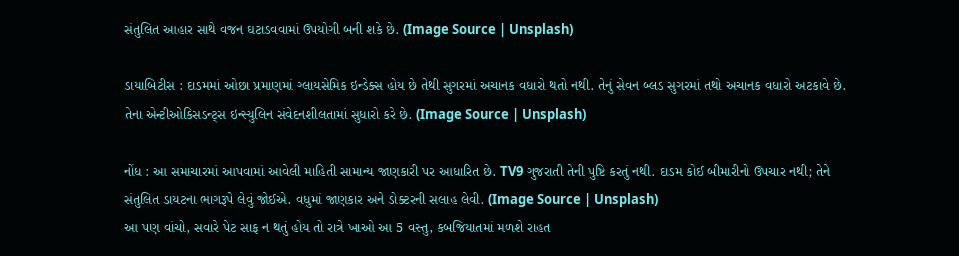સંતુલિત આહાર સાથે વજન ઘટાડવવામાં ઉપયોગી બની શકે છે. (Image Source | Unsplash)

ડાયાબિટીસ : દાડમમાં ઓછા પ્રમાણમાં ગ્લાયસેમિક ઇન્ડેક્સ હોય છે તેથી સુગરમાં અચાનક વધારો થતો નથી. તેનું સેવન બ્લડ સુગરમાં તથો અચાનક વધારો અટકાવે છે. તેના એન્ટીઓકિસડન્ટ્સ ઇન્સ્યુલિન સંવેદનશીલતામાં સુધારો કરે છે. (Image Source | Unsplash)

નોંધ : આ સમાચારમાં આપવામાં આવેલી માહિતી સામાન્ય જાણકારી પર આધારિત છે. TV9 ગુજરાતી તેની પુષ્ટિ કરતું નથી. દાડમ કોઈ બીમારીનો ઉપચાર નથી; તેને સંતુલિત ડાયટના ભાગરૂપે લેવું જોઈએ. વધુમાં જાણકાર અને ડોક્ટરની સલાહ લેવી. (Image Source | Unsplash)
આ પણ વાંચો, સવારે પેટ સાફ ન થતું હોય તો રાત્રે ખાઓ આ 5 વસ્તુ, કબજિયાતમાં મળશે રાહત